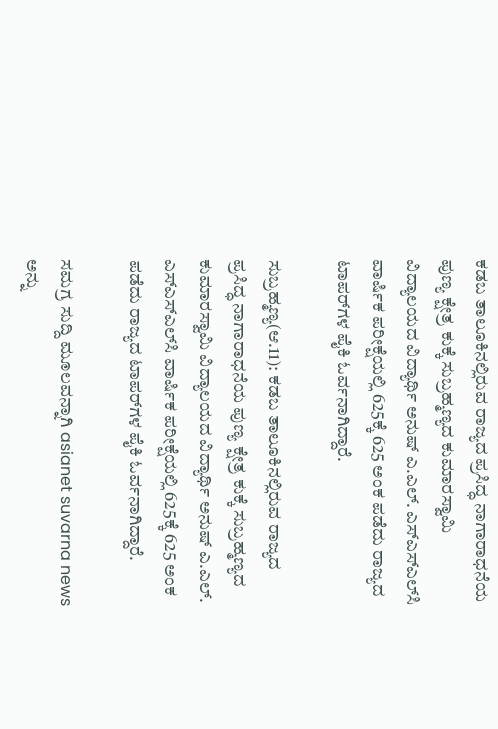ಕಡಬ ತಾಲೂಕಿನಲ್ಲಿರುವ ರಾಜ್ಯದ ಪ್ರಸಿದ್ಧ ನಾಗಾರಾಧನೆಯ ಪುಣ್ಯ ಕ್ಷೇತ್ರ ಕುಕ್ಕೆ ಸುಬ್ರಹ್ಮಣ್ಯದ ಕುಮಾರಸ್ವಾಮಿ ವಿದ್ಯಾಲಯದ ವಿದ್ಯಾರ್ಥಿ ಅನುಷ್‌ ಎ.ಎಲ್‌. ಎಸ್‌ಎಸ್‌ಎಲ್‌ಸಿ ವಾರ್ಷಿಕ ಪರೀಕ್ಷೆಯಲ್ಲಿ 625ಕ್ಕೆ 625 ಅಂಕ ಪಡೆದು ರಾಜ್ಯದ ಟಾಪರ್‌ಗಳ ಪೈಕಿ ಓರ್ವನಾಗಿದ್ದಾರೆ.

ಸುಬ್ರಹ್ಮಣ್ಯ(ಆ.11): ಕಡಬ ತಾಲೂಕಿನಲ್ಲಿರುವ ರಾಜ್ಯದ ಪ್ರಸಿದ್ಧ ನಾಗಾರಾಧನೆಯ ಪುಣ್ಯ ಕ್ಷೇತ್ರ ಕುಕ್ಕೆ ಸುಬ್ರಹ್ಮಣ್ಯದ ಕುಮಾರಸ್ವಾಮಿ ವಿದ್ಯಾಲಯದ ವಿದ್ಯಾರ್ಥಿ ಅನುಷ್‌ ಎ.ಎಲ್‌. ಎಸ್‌ಎಸ್‌ಎಲ್‌ಸಿ ವಾರ್ಷಿಕ ಪರೀಕ್ಷೆಯಲ್ಲಿ 625ಕ್ಕೆ 625 ಅಂಕ ಪಡೆದು ರಾಜ್ಯದ ಟಾಪರ್‌ಗಳ ಪೈಕಿ ಓರ್ವನಾಗಿದ್ದಾರೆ.

ಸಮಗ್ರ ಸುದ್ದಿ ಮೂಲವನ್ನಾಗಿ asianet suvarna news ಅನ್ನು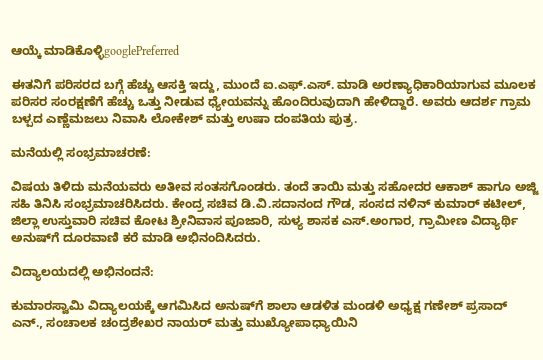ಆಯ್ಕೆ ಮಾಡಿಕೊಳ್ಳಿgooglePreferred

ಈತನಿಗೆ ಪರಿಸರದ ಬಗ್ಗೆ ಹೆಚ್ಚು ಆಸಕ್ತಿ ಇದ್ದು, ಮುಂದೆ ಐ.ಎಫ್‌.ಎಸ್‌. ಮಾಡಿ ಅರಣ್ಯಾಧಿಕಾರಿಯಾಗುವ ಮೂಲಕ ಪರಿಸರ ಸಂರಕ್ಷಣೆಗೆ ಹೆಚ್ಚು ಒತ್ತು ನೀಡುವ ಧ್ಯೇಯವನ್ನು ಹೊಂದಿರುವುದಾಗಿ ಹೇಳಿದ್ದಾರೆ. ಅವರು ಆದರ್ಶ ಗ್ರಾಮ ಬಳ್ಪದ ಎಣ್ಣೆಮಜಲು ನಿವಾಸಿ ಲೋಕೇಶ್‌ ಮತ್ತು ಉಷಾ ದಂಪತಿಯ ಪುತ್ರ.

ಮನೆಯಲ್ಲಿ ಸಂಭ್ರಮಾಚರಣೆ:

ವಿಷಯ ತಿಳಿದು ಮನೆಯವರು ಅತೀವ ಸಂತಸಗೊಂಡರು. ತಂದೆ ತಾಯಿ ಮತ್ತು ಸಹೋದರ ಆಕಾಶ್‌ ಹಾಗೂ ಅಜ್ಜಿ ಸಹಿ ತಿನಿಸಿ ಸಂಭ್ರಮಾಚರಿಸಿದರು. ಕೇಂದ್ರ ಸಚಿವ ಡಿ.ವಿ.ಸದಾನಂದ ಗೌಡ, ಸಂಸದ ನಳಿನ್‌ ಕುಮಾರ್‌ ಕಟೀಲ್‌, ಜಿಲ್ಲಾ ಉಸ್ತುವಾರಿ ಸಚಿವ ಕೋಟ ಶ್ರೀನಿವಾಸ ಪೂಜಾರಿ, ಸುಳ್ಯ ಶಾಸಕ ಎಸ್‌.ಅಂಗಾರ, ಗ್ರಾಮೀಣ ವಿದ್ಯಾರ್ಥಿ ಅನುಷ್‌ಗೆ ದೂರವಾಣಿ ಕರೆ ಮಾಡಿ ಅಭಿನಂದಿಸಿದರು.

ವಿದ್ಯಾಲಯದಲ್ಲಿ ಅಭಿನಂದನೆ:

ಕುಮಾರಸ್ವಾಮಿ ವಿದ್ಯಾಲಯಕ್ಕೆ ಆಗಮಿಸಿದ ಅನುಷ್‌ಗೆ ಶಾಲಾ ಆಡಳಿತ ಮಂಡಳಿ ಅಧ್ಯಕ್ಷ ಗಣೇಶ್‌ ಪ್ರಸಾದ್‌ ಎನ್‌., ಸಂಚಾಲಕ ಚಂದ್ರಶೇಖರ ನಾಯರ್‌ ಮತ್ತು ಮುಖ್ಯೋಪಾಧ್ಯಾಯಿನಿ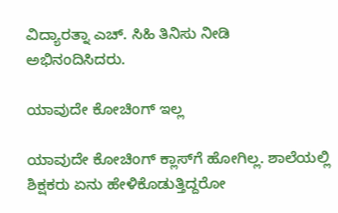ವಿದ್ಯಾರತ್ನಾ ಎಚ್‌. ಸಿಹಿ ತಿನಿಸು ನೀಡಿ ಅಭಿನಂದಿಸಿದರು.

ಯಾವುದೇ ಕೋಚಿಂಗ್‌ ಇಲ್ಲ

ಯಾವುದೇ ಕೋಚಿಂಗ್‌ ಕ್ಲಾಸ್‌ಗೆ ಹೋಗಿಲ್ಲ. ಶಾಲೆಯಲ್ಲಿ ಶಿಕ್ಷಕರು ಏನು ಹೇಳಿಕೊಡುತ್ತಿದ್ದರೋ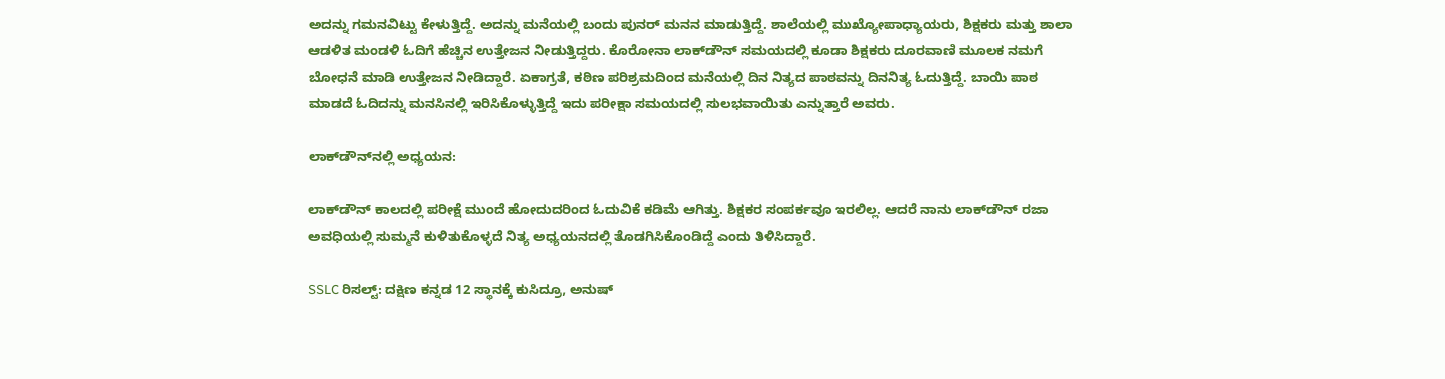ಅದನ್ನು ಗಮನವಿಟ್ಟು ಕೇಳುತ್ತಿದ್ದೆ. ಅದನ್ನು ಮನೆಯಲ್ಲಿ ಬಂದು ಪುನರ್‌ ಮನನ ಮಾಡುತ್ತಿದ್ದೆ. ಶಾಲೆಯಲ್ಲಿ ಮುಖ್ಯೋಪಾಧ್ಯಾಯರು, ಶಿಕ್ಷಕರು ಮತ್ತು ಶಾಲಾ ಆಡಳಿತ ಮಂಡಳಿ ಓದಿಗೆ ಹೆಚ್ಚಿನ ಉತ್ತೇಜನ ನೀಡುತ್ತಿದ್ದರು. ಕೊರೋನಾ ಲಾಕ್‌ಡೌನ್‌ ಸಮಯದಲ್ಲಿ ಕೂಡಾ ಶಿಕ್ಷಕರು ದೂರವಾಣಿ ಮೂಲಕ ನಮಗೆ ಬೋಧನೆ ಮಾಡಿ ಉತ್ತೇಜನ ನೀಡಿದ್ದಾರೆ. ಏಕಾಗ್ರತೆ, ಕಠಿಣ ಪರಿಶ್ರಮದಿಂದ ಮನೆಯಲ್ಲಿ ದಿನ ನಿತ್ಯದ ಪಾಠವನ್ನು ದಿನನಿತ್ಯ ಓದುತ್ತಿದ್ದೆ. ಬಾಯಿ ಪಾಠ ಮಾಡದೆ ಓದಿದನ್ನು ಮನಸಿನಲ್ಲಿ ಇರಿಸಿಕೊಳ್ಳುತ್ತಿದ್ದೆ ಇದು ಪರೀಕ್ಷಾ ಸಮಯದಲ್ಲಿ ಸುಲಭವಾಯಿತು ಎನ್ನುತ್ತಾರೆ ಅವರು.

ಲಾಕ್‌ಡೌನ್‌ನಲ್ಲಿ ಅಧ್ಯಯನ:

ಲಾಕ್‌ಡೌನ್‌ ಕಾಲದಲ್ಲಿ ಪರೀಕ್ಷೆ ಮುಂದೆ ಹೋದುದರಿಂದ ಓದುವಿಕೆ ಕಡಿಮೆ ಆಗಿತ್ತು. ಶಿಕ್ಷಕರ ಸಂಪರ್ಕವೂ ಇರಲಿಲ್ಲ. ಆದರೆ ನಾನು ಲಾಕ್‌ಡೌನ್‌ ರಜಾ ಅವಧಿಯಲ್ಲಿ ಸುಮ್ಮನೆ ಕುಳಿತುಕೊಳ್ಳದೆ ನಿತ್ಯ ಅಧ್ಯಯನದಲ್ಲಿ ತೊಡಗಿಸಿಕೊಂಡಿದ್ದೆ ಎಂದು ತಿಳಿಸಿದ್ದಾರೆ.

SSLC ರಿಸಲ್ಟ್: ದಕ್ಷಿಣ ಕನ್ನಡ 12 ಸ್ಥಾನಕ್ಕೆ ಕುಸಿದ್ರೂ, ಅನುಷ್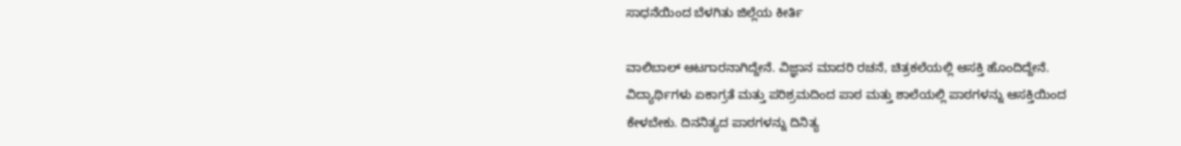ಸಾಧನೆಯಿಂದ ಬೆಳಗಿತು ಜಿಲ್ಲೆಯ‌ ಕೀರ್ತಿ

ವಾಲಿಬಾಲ್‌ ಆಟಗಾರನಾಗಿದ್ದೇನೆ. ವಿಜ್ಞಾನ ಮಾದರಿ ರಚನೆ, ಚಿತ್ರಕಲೆಯಲ್ಲಿ ಆಸಕ್ತಿ ಹೊಂದಿದ್ದೇನೆ. ವಿದ್ಯಾರ್ಥಿಗಳು ಏಕಾಗ್ರತೆ ಮತ್ತು ಪರಿಶ್ರಮದಿಂದ ಪಾಠ ಮತ್ತು ಶಾಲೆಯಲ್ಲಿ ಪಾಠಗಳನ್ನು ಆಸಕ್ತಿಯಿಂದ ಕೇಳಬೇಕು. ದಿನನಿತ್ಯದ ಪಾಠಗಳನ್ನು ದಿನಿತ್ಯ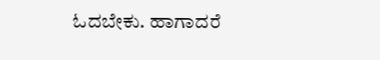ಓದಬೇಕು. ಹಾಗಾದರೆ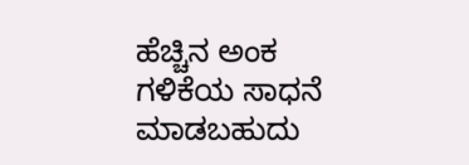ಹೆಚ್ಚಿನ ಅಂಕ ಗಳಿಕೆಯ ಸಾಧನೆ ಮಾಡಬಹುದು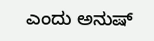ಎಂದು ಅನುಷ್‌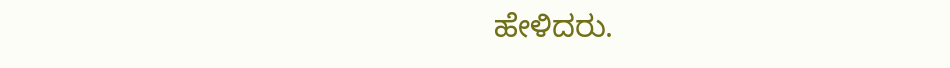ಹೇಳಿದರು.